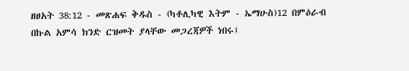ዘፀአት 38:12 - መጽሐፍ ቅዱስ - (ካቶሊካዊ እትም - ኤማሁስ)12 በምዕራብ በኩል አምሳ ክንድ ርዝመት ያላቸው መጋረጃዎች ነበሩ፤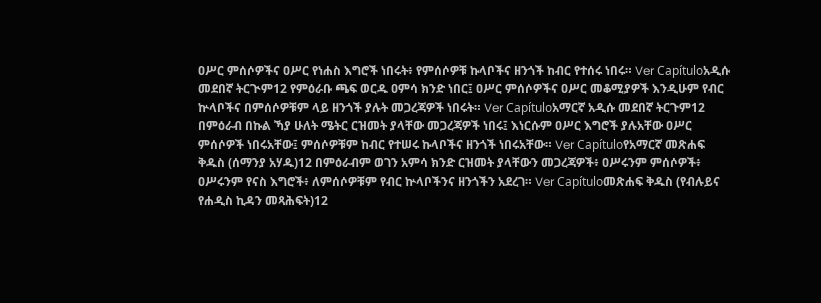ዐሥር ምሰሶዎችና ዐሥር የነሐስ እግሮች ነበሩት፥ የምሰሶዎቹ ኩላቦችና ዘንጎች ከብር የተሰሩ ነበሩ። Ver Capítuloአዲሱ መደበኛ ትርጒም12 የምዕራቡ ጫፍ ወርዱ ዐምሳ ክንድ ነበር፤ ዐሥር ምሰሶዎችና ዐሥር መቆሚያዎች እንዲሁም የብር ኵላቦችና በምሰሶዎቹም ላይ ዘንጎች ያሉት መጋረጃዎች ነበሩት። Ver Capítuloአማርኛ አዲሱ መደበኛ ትርጉም12 በምዕራብ በኩል ኻያ ሁለት ሜትር ርዝመት ያላቸው መጋረጃዎች ነበሩ፤ እነርሱም ዐሥር እግሮች ያሉአቸው ዐሥር ምሰሶዎች ነበሩአቸው፤ ምሰሶዎቹም ከብር የተሠሩ ኩላቦችና ዘንጎች ነበሩአቸው። Ver Capítuloየአማርኛ መጽሐፍ ቅዱስ (ሰማንያ አሃዱ)12 በምዕራብም ወገን አምሳ ክንድ ርዝመት ያላቸውን መጋረጃዎች፥ ዐሥሩንም ምሰሶዎች፥ ዐሥሩንም የናስ እግሮች፥ ለምሰሶዎቹም የብር ኵላቦችንና ዘንጎችን አደረገ። Ver Capítuloመጽሐፍ ቅዱስ (የብሉይና የሐዲስ ኪዳን መጻሕፍት)12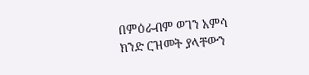በምዕራብም ወገን አምሳ ክንድ ርዝመት ያላቸውን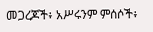መጋረጆች፥ አሥሩንም ምሰሶች፥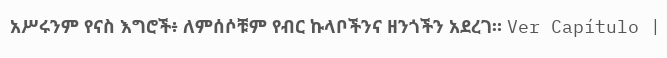አሥሩንም የናስ እግሮች፥ ለምሰሶቹም የብር ኩላቦችንና ዘንጎችን አደረገ። Ver Capítulo |